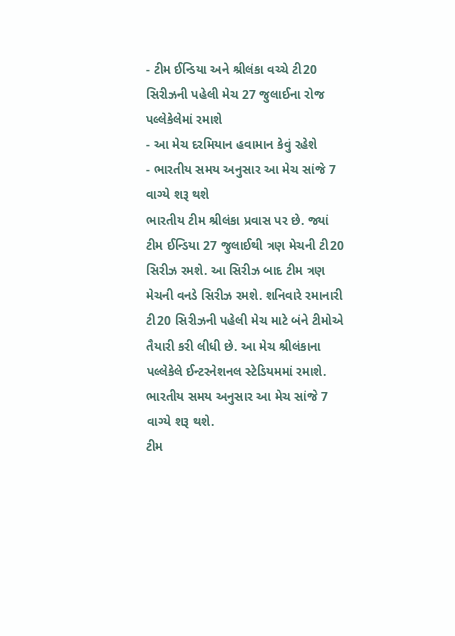- ટીમ ઈન્ડિયા અને શ્રીલંકા વચ્ચે ટી20 સિરીઝની પહેલી મેચ 27 જુલાઈના રોજ પલ્લેકેલેમાં રમાશે
- આ મેચ દરમિયાન હવામાન કેવું રહેશે
- ભારતીય સમય અનુસાર આ મેચ સાંજે 7 વાગ્યે શરૂ થશે
ભારતીય ટીમ શ્રીલંકા પ્રવાસ પર છે. જ્યાં ટીમ ઈન્ડિયા 27 જુલાઈથી ત્રણ મેચની ટી20 સિરીઝ રમશે. આ સિરીઝ બાદ ટીમ ત્રણ મેચની વનડે સિરીઝ રમશે. શનિવારે રમાનારી ટી20 સિરીઝની પહેલી મેચ માટે બંને ટીમોએ તૈયારી કરી લીધી છે. આ મેચ શ્રીલંકાના પલ્લેકેલે ઈન્ટરનેશનલ સ્ટેડિયમમાં રમાશે. ભારતીય સમય અનુસાર આ મેચ સાંજે 7 વાગ્યે શરૂ થશે.
ટીમ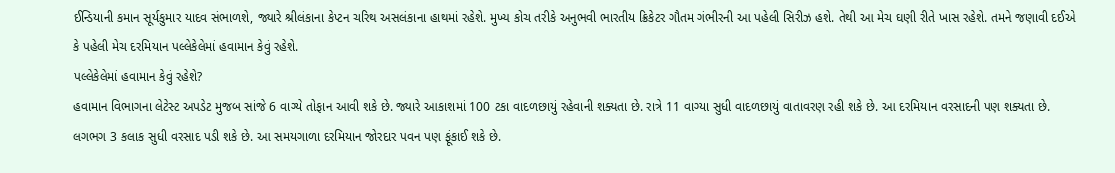ઈન્ડિયાની કમાન સૂર્યકુમાર યાદવ સંભાળશે, જ્યારે શ્રીલંકાના કેપ્ટન ચરિથ અસલંકાના હાથમાં રહેશે. મુખ્ય કોચ તરીકે અનુભવી ભારતીય ક્રિકેટર ગૌતમ ગંભીરની આ પહેલી સિરીઝ હશે. તેથી આ મેચ ઘણી રીતે ખાસ રહેશે. તમને જણાવી દઈએ કે પહેલી મેચ દરમિયાન પલ્લેકેલેમાં હવામાન કેવું રહેશે.
પલ્લેકેલેમાં હવામાન કેવું રહેશે?
હવામાન વિભાગના લેટેસ્ટ અપડેટ મુજબ સાંજે 6 વાગ્યે તોફાન આવી શકે છે. જ્યારે આકાશમાં 100 ટકા વાદળછાયું રહેવાની શક્યતા છે. રાત્રે 11 વાગ્યા સુધી વાદળછાયું વાતાવરણ રહી શકે છે. આ દરમિયાન વરસાદની પણ શક્યતા છે. લગભગ 3 કલાક સુધી વરસાદ પડી શકે છે. આ સમયગાળા દરમિયાન જોરદાર પવન પણ ફૂંકાઈ શકે છે.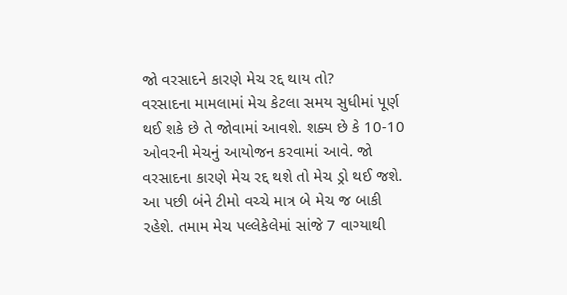જો વરસાદને કારણે મેચ રદ્દ થાય તો?
વરસાદના મામલામાં મેચ કેટલા સમય સુધીમાં પૂર્ણ થઈ શકે છે તે જોવામાં આવશે. શક્ય છે કે 10-10 ઓવરની મેચનું આયોજન કરવામાં આવે. જો વરસાદના કારણે મેચ રદ્દ થશે તો મેચ ડ્રો થઈ જશે. આ પછી બંને ટીમો વચ્ચે માત્ર બે મેચ જ બાકી રહેશે. તમામ મેચ પલ્લેકેલેમાં સાંજે 7 વાગ્યાથી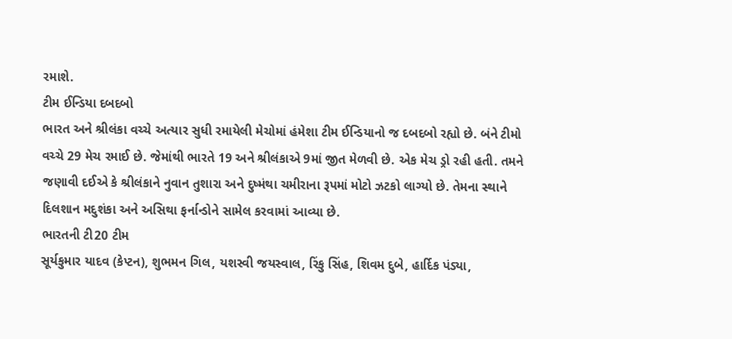રમાશે.
ટીમ ઈન્ડિયા દબદબો
ભારત અને શ્રીલંકા વચ્ચે અત્યાર સુધી રમાયેલી મેચોમાં હંમેશા ટીમ ઈન્ડિયાનો જ દબદબો રહ્યો છે. બંને ટીમો વચ્ચે 29 મેચ રમાઈ છે. જેમાંથી ભારતે 19 અને શ્રીલંકાએ 9માં જીત મેળવી છે. એક મેચ ડ્રો રહી હતી. તમને જણાવી દઈએ કે શ્રીલંકાને નુવાન તુશારા અને દુષ્મંથા ચમીરાના રૂપમાં મોટો ઝટકો લાગ્યો છે. તેમના સ્થાને દિલશાન મદુશંકા અને અસિથા ફર્નાન્ડોને સામેલ કરવામાં આવ્યા છે.
ભારતની ટી20 ટીમ
સૂર્યકુમાર યાદવ (કેપ્ટન), શુભમન ગિલ, યશસ્વી જયસ્વાલ, રિંકુ સિંહ, શિવમ દુબે, હાર્દિક પંડ્યા,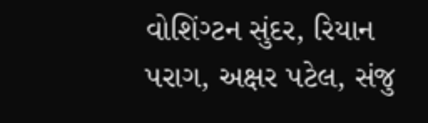વોશિંગ્ટન સુંદર, રિયાન પરાગ, અક્ષર પટેલ, સંજુ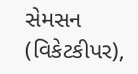સેમસન (વિકેટકીપર),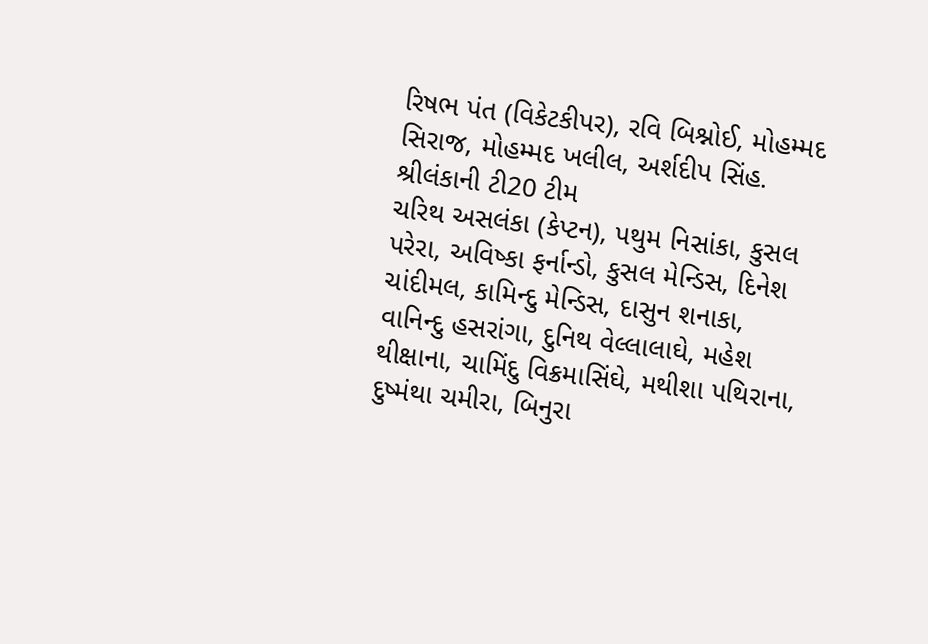રિષભ પંત (વિકેટકીપર), રવિ બિશ્નોઈ, મોહમ્મદ સિરાજ, મોહમ્મદ ખલીલ, અર્શદીપ સિંહ.
શ્રીલંકાની ટી20 ટીમ
ચરિથ અસલંકા (કેપ્ટન), પથુમ નિસાંકા, કુસલ પરેરા, અવિષ્કા ફર્નાન્ડો, કુસલ મેન્ડિસ, દિનેશ ચાંદીમલ, કામિન્દુ મેન્ડિસ, દાસુન શનાકા, વાનિન્દુ હસરાંગા, દુનિથ વેલ્લાલાઘે, મહેશ થીક્ષાના, ચામિંદુ વિક્રમાસિંઘે, મથીશા પથિરાના, દુષ્મંથા ચમીરા, બિનુરા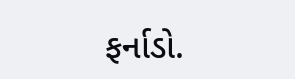ફર્નાડો.